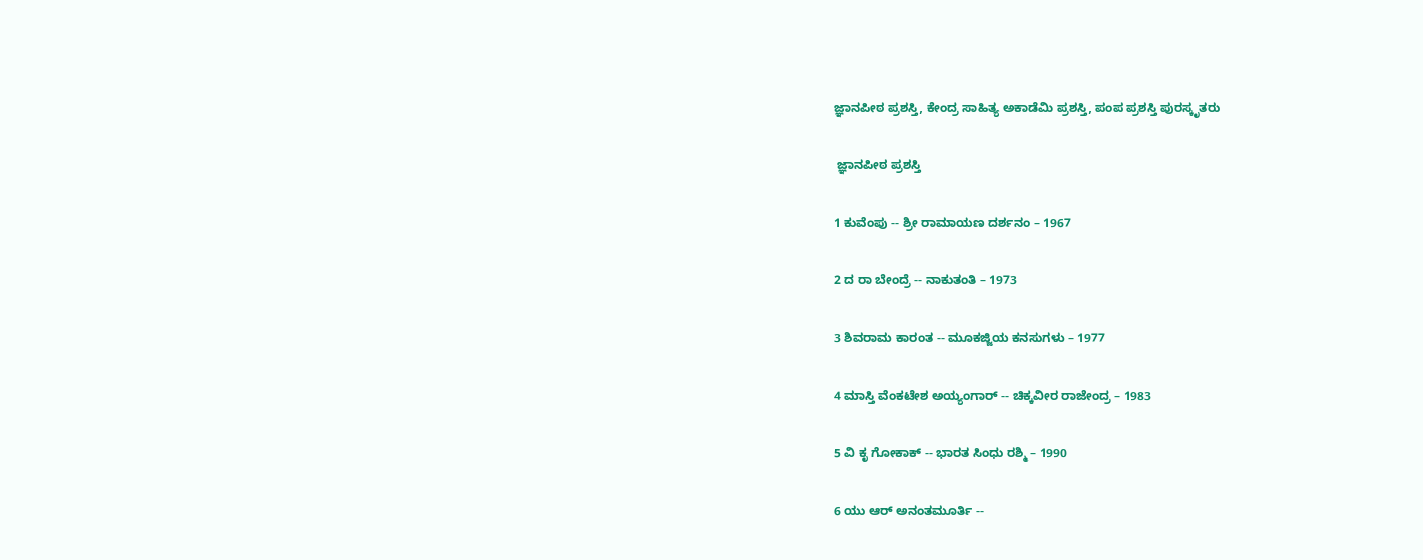ಜ್ಞಾನಪೀಠ ಪ್ರಶಸ್ತಿ, ಕೇಂದ್ರ ಸಾಹಿತ್ಯ ಅಕಾಡೆಮಿ ಪ್ರಶಸ್ತಿ, ಪಂಪ ಪ್ರಶಸ್ತಿ ಪುರಸ್ಕೃತರು

 ಜ್ಞಾನಪೀಠ ಪ್ರಶಸ್ತಿ

1 ಕುವೆಂಪು -- ಶ್ರೀ ರಾಮಾಯಣ ದರ್ಶನಂ – 1967

2 ದ ರಾ ಬೇಂದ್ರೆ -- ನಾಕುತಂತಿ – 1973

3 ಶಿವರಾಮ ಕಾರಂತ -- ಮೂಕಜ್ಜಿಯ ಕನಸುಗಳು – 1977

4 ಮಾಸ್ತಿ ವೆಂಕಟೇಶ ಅಯ್ಯಂಗಾರ್ -- ಚಿಕ್ಕವೀರ ರಾಜೇಂದ್ರ – 1983

5 ವಿ ಕೃ ಗೋಕಾಕ್ -- ಭಾರತ ಸಿಂಧು ರಶ್ಮಿ – 1990

6 ಯು ಆರ್ ಅನಂತಮೂರ್ತಿ --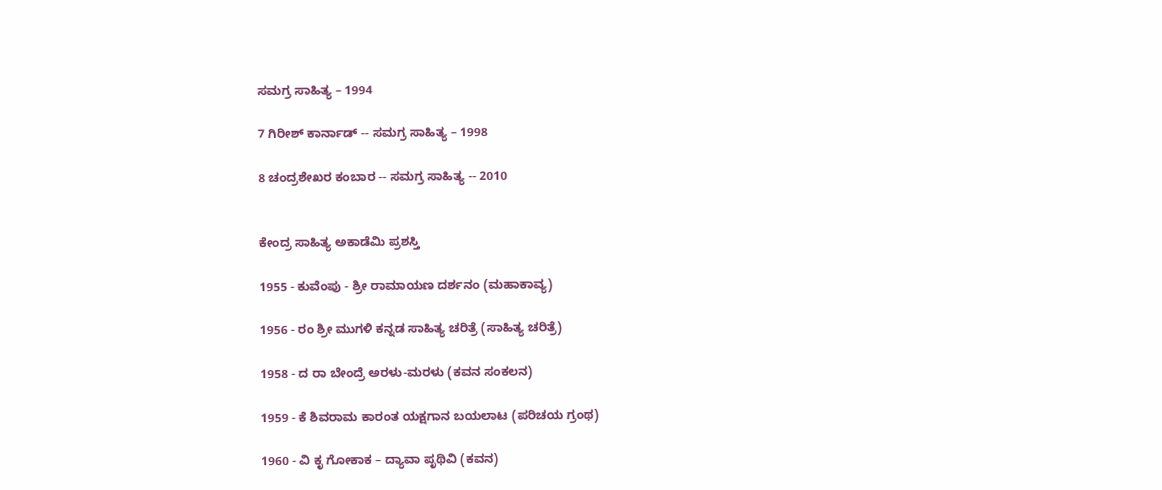ಸಮಗ್ರ ಸಾಹಿತ್ಯ – 1994

7 ಗಿರೀಶ್ ಕಾರ್ನಾಡ್ -- ಸಮಗ್ರ ಸಾಹಿತ್ಯ – 1998

8 ಚಂದ್ರಶೇಖರ ಕಂಬಾರ -- ಸಮಗ್ರ ಸಾಹಿತ್ಯ -- 2010


ಕೇಂದ್ರ ಸಾಹಿತ್ಯ ಅಕಾಡೆಮಿ ಪ್ರಶಸ್ತಿ

1955 - ಕುವೆಂಪು - ಶ್ರೀ ರಾಮಾಯಣ ದರ್ಶನಂ (ಮಹಾಕಾವ್ಯ)

1956 - ರಂ ಶ್ರೀ ಮುಗಳಿ ಕನ್ನಡ ಸಾಹಿತ್ಯ ಚರಿತ್ರೆ (ಸಾಹಿತ್ಯ ಚರಿತ್ರೆ)

1958 - ದ ರಾ ಬೇಂದ್ರೆ ಅರಳು-ಮರಳು (ಕವನ ಸಂಕಲನ)

1959 - ಕೆ ಶಿವರಾಮ ಕಾರಂತ ಯಕ್ಷಗಾನ ಬಯಲಾಟ (ಪರಿಚಯ ಗ್ರಂಥ)

1960 - ವಿ ಕೃ ಗೋಕಾಕ – ದ್ಯಾವಾ ಪೃಥಿವಿ (ಕವನ)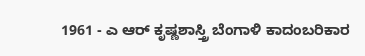1961 - ಎ ಆರ್ ಕೃಷ್ಣಶಾಸ್ತ್ರಿ ಬೆಂಗಾಳಿ ಕಾದಂಬರಿಕಾರ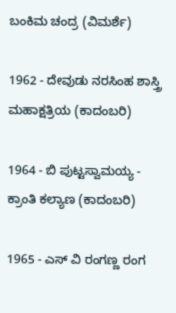ಬಂಕಿಮ ಚಂದ್ರ (ವಿಮರ್ಶೆ)

1962 - ದೇವುಡು ನರಸಿಂಹ ಶಾಸ್ತ್ರಿ ಮಹಾಕ್ಷತ್ರಿಯ (ಕಾದಂಬರಿ)

1964 - ಬಿ ಪುಟ್ಟಸ್ವಾಮಯ್ಯ - ಕ್ರಾಂತಿ ಕಲ್ಯಾಣ (ಕಾದಂಬರಿ)

1965 - ಎಸ್ ವಿ ರಂಗಣ್ಣ ರಂಗ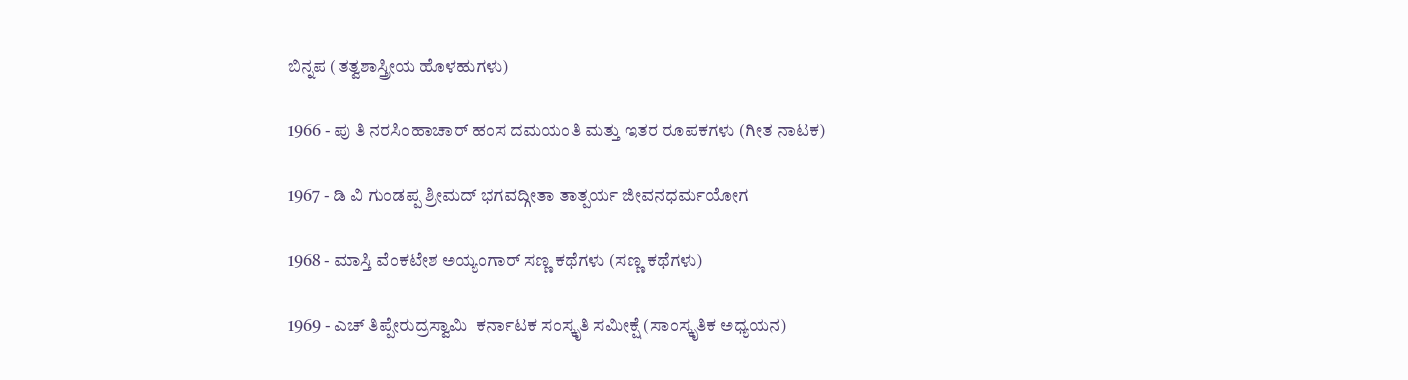ಬಿನ್ನಪ (ತತ್ವಶಾಸ್ತ್ರೀಯ ಹೊಳಹುಗಳು)

1966 - ಪು ತಿ ನರಸಿಂಹಾಚಾರ್ ಹಂಸ ದಮಯಂತಿ ಮತ್ತು ಇತರ ರೂಪಕಗಳು (ಗೀತ ನಾಟಕ)

1967 - ಡಿ ವಿ ಗುಂಡಪ್ಪ ಶ್ರೀಮದ್ ಭಗವದ್ಗೀತಾ ತಾತ್ಪರ್ಯ ಜೀವನಧರ್ಮಯೋಗ

1968 - ಮಾಸ್ತಿ ವೆಂಕಟೇಶ ಅಯ್ಯಂಗಾರ್ ಸಣ್ಣ ಕಥೆಗಳು (ಸಣ್ಣ ಕಥೆಗಳು)

1969 - ಎಚ್ ತಿಪ್ಪೇರುದ್ರಸ್ವಾಮಿ  ಕರ್ನಾಟಕ ಸಂಸ್ಕೃತಿ ಸಮೀಕ್ಷೆ (ಸಾಂಸ್ಕೃತಿಕ ಅಧ್ಯಯನ)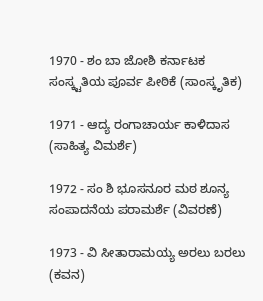1970 - ಶಂ ಬಾ ಜೋಶಿ ಕರ್ನಾಟಕ ಸಂಸ್ಕ್ಟತಿಯ ಪೂರ್ವ ಪೀಠಿಕೆ (ಸಾಂಸ್ಕೃತಿಕ)

1971 - ಆದ್ಯ ರಂಗಾಚಾರ್ಯ ಕಾಳಿದಾಸ (ಸಾಹಿತ್ಯ ವಿಮರ್ಶೆ)

1972 - ಸಂ ಶಿ ಭೂಸನೂರ ಮಠ ಶೂನ್ಯ ಸಂಪಾದನೆಯ ಪರಾಮರ್ಶೆ (ವಿವರಣೆ)

1973 - ವಿ ಸೀತಾರಾಮಯ್ಯ ಅರಲು ಬರಲು (ಕವನ)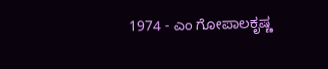1974 - ಎಂ ಗೋಪಾಲಕೃಷ್ಣ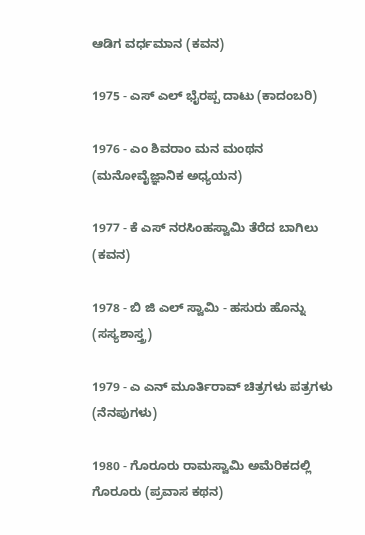ಆಡಿಗ ವರ್ಧಮಾನ (ಕವನ)

1975 - ಎಸ್ ಎಲ್ ಭೈರಪ್ಪ ದಾಟು (ಕಾದಂಬರಿ)

1976 - ಎಂ ಶಿವರಾಂ ಮನ ಮಂಥನ (ಮನೋವೈಜ್ಞಾನಿಕ ಅಧ್ಯಯನ)

1977 - ಕೆ ಎಸ್ ನರಸಿಂಹಸ್ವಾಮಿ ತೆರೆದ ಬಾಗಿಲು (ಕವನ)

1978 - ಬಿ ಜಿ ಎಲ್ ಸ್ವಾಮಿ - ಹಸುರು ಹೊನ್ನು (ಸಸ್ಯಶಾಸ್ತ್ರ)

1979 - ಎ ಎನ್ ಮೂರ್ತಿರಾವ್ ಚಿತ್ರಗಳು ಪತ್ರಗಳು (ನೆನಪುಗಳು)

1980 - ಗೊರೂರು ರಾಮಸ್ವಾಮಿ ಅಮೆರಿಕದಲ್ಲಿ ಗೊರೂರು (ಪ್ರವಾಸ ಕಥನ)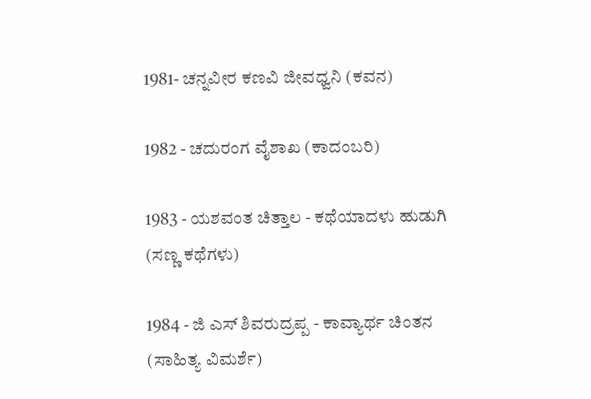1981- ಚನ್ನವೀರ ಕಣವಿ ಜೀವಧ್ವನಿ (ಕವನ)

1982 - ಚದುರಂಗ ವೈಶಾಖ (ಕಾದಂಬರಿ)

1983 - ಯಶವಂತ ಚಿತ್ತಾಲ - ಕಥೆಯಾದಳು ಹುಡುಗಿ (ಸಣ್ಣ ಕಥೆಗಳು)

1984 - ಜಿ ಎಸ್ ಶಿವರುದ್ರಪ್ಪ - ಕಾವ್ಯಾರ್ಥ ಚಿಂತನ (ಸಾಹಿತ್ಯ ವಿಮರ್ಶೆ)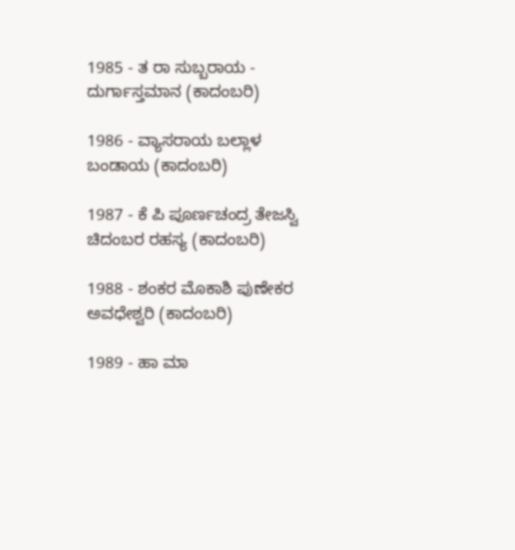1985 - ತ ರಾ ಸುಬ್ಬರಾಯ - ದುರ್ಗಾಸ್ತಮಾನ (ಕಾದಂಬರಿ)

1986 - ವ್ಯಾಸರಾಯ ಬಲ್ಲಾಳ ಬಂಡಾಯ (ಕಾದಂಬರಿ)

1987 - ಕೆ ಪಿ ಪೂರ್ಣಚಂದ್ರ ತೇಜಸ್ವಿ ಚಿದಂಬರ ರಹಸ್ಯ (ಕಾದಂಬರಿ)

1988 - ಶಂಕರ ಮೊಕಾಶಿ ಪುಣೇಕರ ಅವಧೇಶ್ವರಿ (ಕಾದಂಬರಿ)

1989 - ಹಾ ಮಾ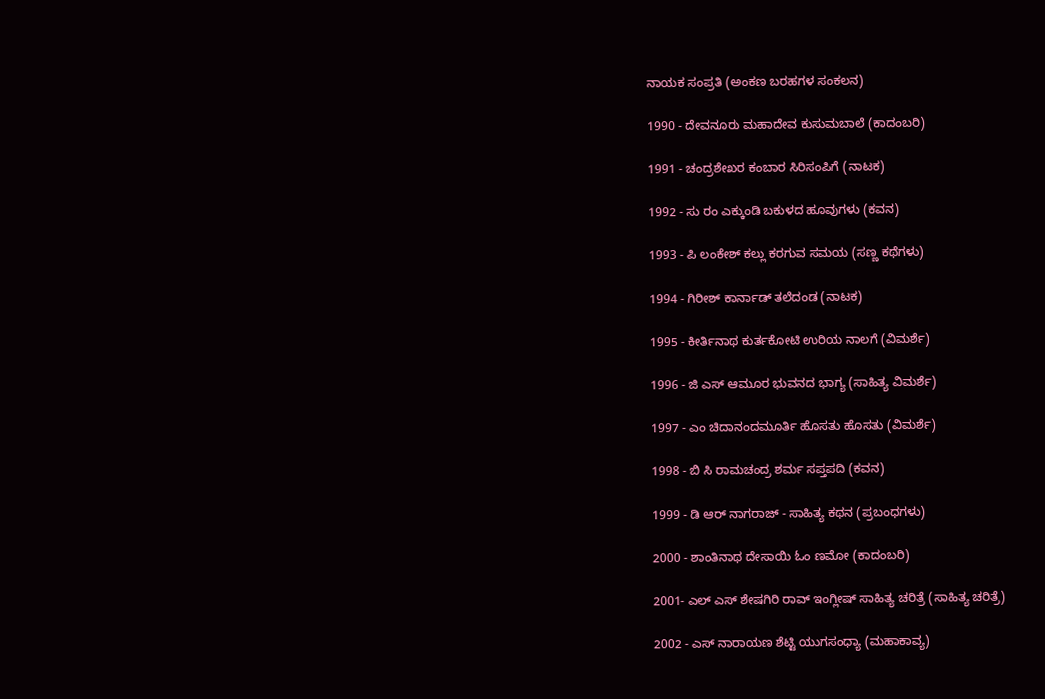ನಾಯಕ ಸಂಪ್ರತಿ (ಅಂಕಣ ಬರಹಗಳ ಸಂಕಲನ)

1990 - ದೇವನೂರು ಮಹಾದೇವ ಕುಸುಮಬಾಲೆ (ಕಾದಂಬರಿ)

1991 - ಚಂದ್ರಶೇಖರ ಕಂಬಾರ ಸಿರಿಸಂಪಿಗೆ (ನಾಟಕ)

1992 - ಸು ರಂ ಎಕ್ಕುಂಡಿ ಬಕುಳದ ಹೂವುಗಳು (ಕವನ)

1993 - ಪಿ ಲಂಕೇಶ್ ಕಲ್ಲು ಕರಗುವ ಸಮಯ (ಸಣ್ಣ ಕಥೆಗಳು)

1994 - ಗಿರೀಶ್ ಕಾರ್ನಾಡ್ ತಲೆದಂಡ (ನಾಟಕ)

1995 - ಕೀರ್ತಿನಾಥ ಕುರ್ತಕೋಟಿ ಉರಿಯ ನಾಲಗೆ (ವಿಮರ್ಶೆ)

1996 - ಜಿ ಎಸ್ ಆಮೂರ ಭುವನದ ಭಾಗ್ಯ (ಸಾಹಿತ್ಯ ವಿಮರ್ಶೆ)

1997 - ಎಂ ಚಿದಾನಂದಮೂರ್ತಿ ಹೊಸತು ಹೊಸತು (ವಿಮರ್ಶೆ)

1998 - ಬಿ ಸಿ ರಾಮಚಂದ್ರ ಶರ್ಮ ಸಪ್ತಪದಿ (ಕವನ)

1999 - ಡಿ ಆರ್ ನಾಗರಾಜ್ - ಸಾಹಿತ್ಯ ಕಥನ (ಪ್ರಬಂಧಗಳು)

2000 - ಶಾಂತಿನಾಥ ದೇಸಾಯಿ ಓಂ ಣಮೋ (ಕಾದಂಬರಿ)

2001- ಎಲ್ ಎಸ್ ಶೇಷಗಿರಿ ರಾವ್ ಇಂಗ್ಲೀಷ್ ಸಾಹಿತ್ಯ ಚರಿತ್ರೆ (ಸಾಹಿತ್ಯ ಚರಿತ್ರೆ)

2002 - ಎಸ್ ನಾರಾಯಣ ಶೆಟ್ಟಿ ಯುಗಸಂಧ್ಯಾ (ಮಹಾಕಾವ್ಯ)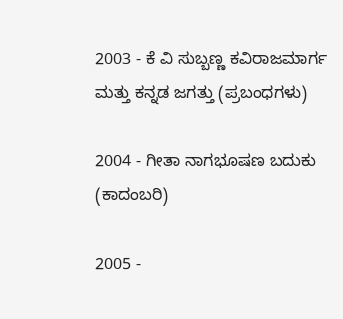2003 - ಕೆ ವಿ ಸುಬ್ಬಣ್ಣ ಕವಿರಾಜಮಾರ್ಗ ಮತ್ತು ಕನ್ನಡ ಜಗತ್ತು (ಪ್ರಬಂಧಗಳು)

2004 - ಗೀತಾ ನಾಗಭೂಷಣ ಬದುಕು (ಕಾದಂಬರಿ)

2005 -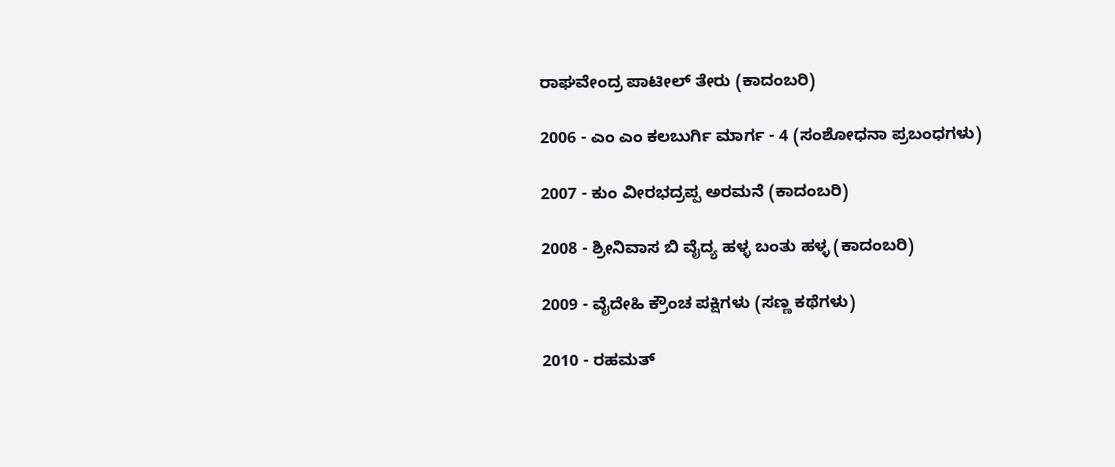ರಾಘವೇಂದ್ರ ಪಾಟೀಲ್ ತೇರು (ಕಾದಂಬರಿ)

2006 - ಎಂ ಎಂ ಕಲಬುರ್ಗಿ ಮಾರ್ಗ - 4 (ಸಂಶೋಧನಾ ಪ್ರಬಂಧಗಳು)

2007 - ಕುಂ ವೀರಭದ್ರಪ್ಪ ಅರಮನೆ (ಕಾದಂಬರಿ)

2008 - ಶ್ರೀನಿವಾಸ ಬಿ ವೈದ್ಯ ಹಳ್ಳ ಬಂತು ಹಳ್ಳ (ಕಾದಂಬರಿ)

2009 - ವೈದೇಹಿ ಕ್ರೌಂಚ ಪಕ್ಷಿಗಳು (ಸಣ್ಣ ಕಥೆಗಳು)

2010 - ರಹಮತ್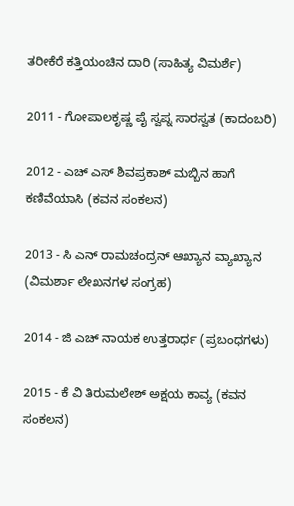ತರೀಕೆರೆ ಕತ್ತಿಯಂಚಿನ ದಾರಿ (ಸಾಹಿತ್ಯ ವಿಮರ್ಶೆ)

2011 - ಗೋಪಾಲಕೃಷ್ಣ ಪೈ ಸ್ವಪ್ನ ಸಾರಸ್ವತ (ಕಾದಂಬರಿ)

2012 - ಎಚ್ ಎಸ್ ಶಿವಪ್ರಕಾಶ್ ಮಬ್ಬಿನ ಹಾಗೆ ಕಣಿವೆಯಾಸಿ (ಕವನ ಸಂಕಲನ)

2013 - ಸಿ ಎನ್ ರಾಮಚಂದ್ರನ್ ಆಖ್ಯಾನ ವ್ಯಾಖ್ಯಾನ (ವಿಮರ್ಶಾ ಲೇಖನಗಳ ಸಂಗ್ರಹ)

2014 - ಜಿ ಎಚ್ ನಾಯಕ ಉತ್ತರಾರ್ಧ (ಪ್ರಬಂಧಗಳು)

2015 - ಕೆ ವಿ ತಿರುಮಲೇಶ್ ಅಕ್ಷಯ ಕಾವ್ಯ (ಕವನ ಸಂಕಲನ)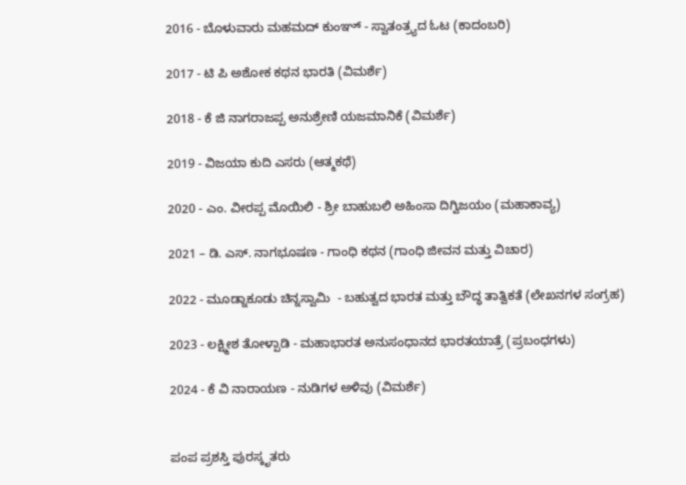2016 - ಬೊಳುವಾರು ಮಹಮದ್ ಕುಂಞ್ - ಸ್ವಾತಂತ್ರ್ಯದ ಓಟ (ಕಾದಂಬರಿ)

2017 - ಟಿ ಪಿ ಅಶೋಕ ಕಥನ ಭಾರತಿ (ವಿಮರ್ಶೆ)

2018 - ಕೆ ಜಿ ನಾಗರಾಜಪ್ಪ ಅನುಶ್ರೇಣಿ ಯಜಮಾನಿಕೆ (ವಿಮರ್ಶೆ)

2019 - ವಿಜಯಾ ಕುದಿ ಎಸರು (ಆತ್ಮಕಥೆ)

2020 - ಎಂ. ವೀರಪ್ಪ ಮೊಯಿಲಿ - ಶ್ರೀ ಬಾಹುಬಲಿ ಅಹಿಂಸಾ ದಿಗ್ವಿಜಯಂ (ಮಹಾಕಾವ್ಯ)

2021 – ಡಿ. ಎಸ್. ನಾಗಭೂಷಣ - ಗಾಂಧಿ ಕಥನ (ಗಾಂಧಿ ಜೀವನ ಮತ್ತು ವಿಚಾರ)

2022 - ಮೂಡ್ನಾಕೂಡು ಚಿನ್ನಸ್ವಾಮಿ  - ಬಹುತ್ವದ ಭಾರತ ಮತ್ತು ಬೌದ್ಧ ತಾತ್ವಿಕತೆ (ಲೇಖನಗಳ ಸಂಗ್ರಹ)

2023 - ಲಕ್ಷ್ಮೀಶ ತೋಳ್ಪಾಡಿ - ಮಹಾಭಾರತ ಅನುಸಂಧಾನದ ಭಾರತಯಾತ್ರೆ (ಪ್ರಬಂಧಗಳು)

2024 - ಕೆ ವಿ ನಾರಾಯಣ - ನುಡಿಗಳ ಅಳಿವು (ವಿಮರ್ಶೆ)


ಪಂಪ ಪ್ರಶಸ್ತಿ ಪುರಸ್ಕೃತರು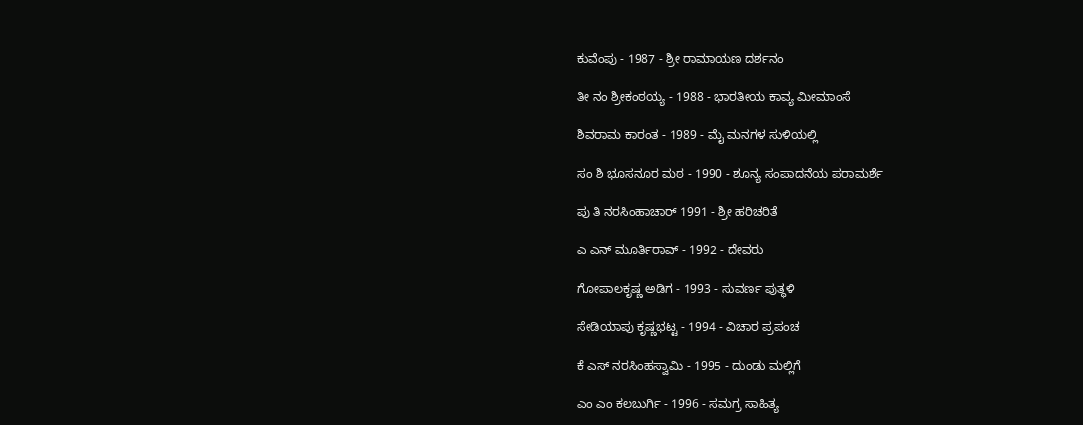ಕುವೆಂಪು - 1987 - ಶ್ರೀ ರಾಮಾಯಣ ದರ್ಶನಂ

ತೀ ನಂ ಶ್ರೀಕಂಠಯ್ಯ - 1988 - ಭಾರತೀಯ ಕಾವ್ಯ ಮೀಮಾಂಸೆ

ಶಿವರಾಮ ಕಾರಂತ - 1989 - ಮೈ ಮನಗಳ ಸುಳಿಯಲ್ಲಿ

ಸಂ ಶಿ ಭೂಸನೂರ ಮಠ - 1990 - ಶೂನ್ಯ ಸಂಪಾದನೆಯ ಪರಾಮರ್ಶೆ

ಪು ತಿ ನರಸಿಂಹಾಚಾರ್ 1991 - ಶ್ರೀ ಹರಿಚರಿತೆ

ಎ ಎನ್ ಮೂರ್ತಿರಾವ್ - 1992 - ದೇವರು

ಗೋಪಾಲಕೃಷ್ಣ ಅಡಿಗ - 1993 - ಸುವರ್ಣ ಪುತ್ಥಳಿ

ಸೇಡಿಯಾಪು ಕೃಷ್ಣಭಟ್ಟ - 1994 - ವಿಚಾರ ಪ್ರಪಂಚ

ಕೆ ಎಸ್ ನರಸಿಂಹಸ್ವಾಮಿ - 1995 - ದುಂಡು ಮಲ್ಲಿಗೆ

ಎಂ ಎಂ ಕಲಬುರ್ಗಿ - 1996 - ಸಮಗ್ರ ಸಾಹಿತ್ಯ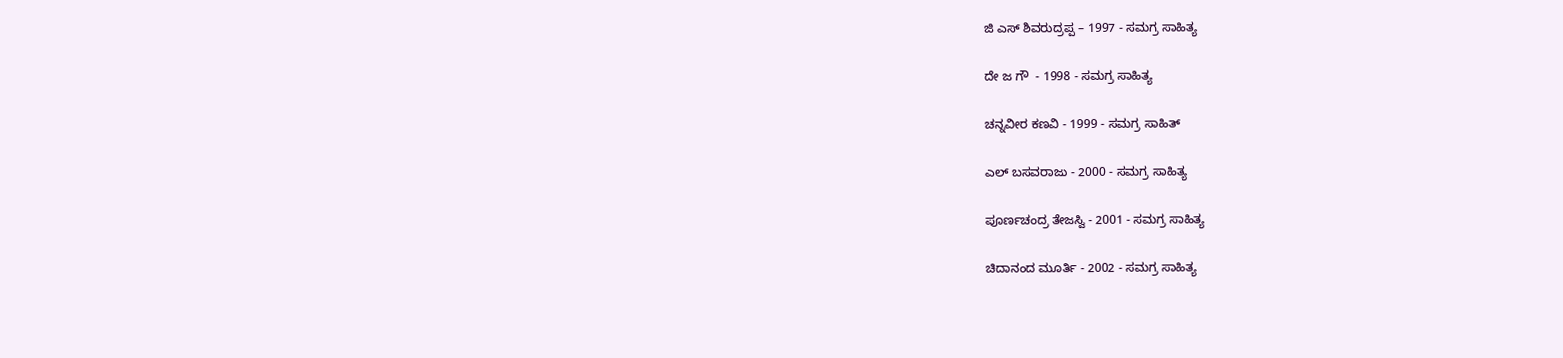ಜಿ ಎಸ್ ಶಿವರುದ್ರಪ್ಪ – 1997 - ಸಮಗ್ರ ಸಾಹಿತ್ಯ

ದೇ ಜ ಗೌ  - 1998 - ಸಮಗ್ರ ಸಾಹಿತ್ಯ

ಚನ್ನವೀರ ಕಣವಿ - 1999 - ಸಮಗ್ರ ಸಾಹಿತ್

ಎಲ್ ಬಸವರಾಜು - 2000 - ಸಮಗ್ರ ಸಾಹಿತ್ಯ

ಪೂರ್ಣಚಂದ್ರ ತೇಜಸ್ವಿ - 2001 - ಸಮಗ್ರ ಸಾಹಿತ್ಯ

ಚಿದಾನಂದ ಮೂರ್ತಿ - 2002 - ಸಮಗ್ರ ಸಾಹಿತ್ಯ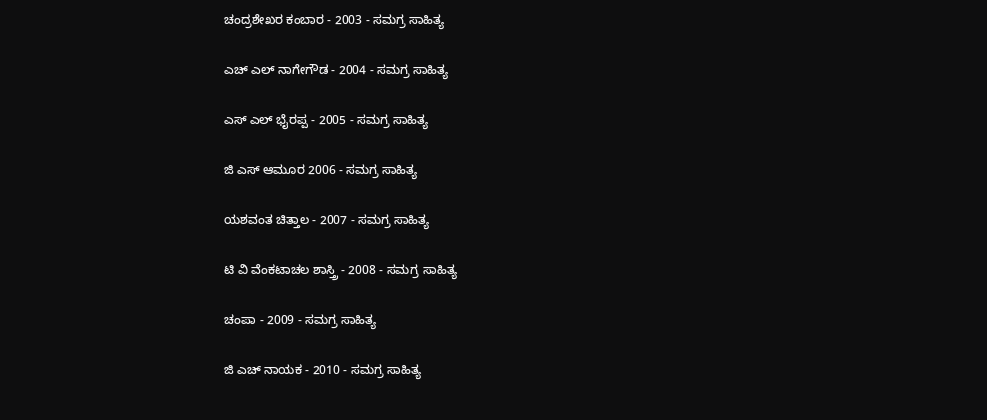ಚಂದ್ರಶೇಖರ ಕಂಬಾರ - 2003 - ಸಮಗ್ರ ಸಾಹಿತ್ಯ

ಎಚ್ ಎಲ್ ನಾಗೇಗೌಡ - 2004 - ಸಮಗ್ರ ಸಾಹಿತ್ಯ

ಎಸ್ ಎಲ್ ಭೈರಪ್ಪ - 2005 - ಸಮಗ್ರ ಸಾಹಿತ್ಯ

ಜಿ ಎಸ್ ಆಮೂರ 2006 - ಸಮಗ್ರ ಸಾಹಿತ್ಯ

ಯಶವಂತ ಚಿತ್ತಾಲ - 2007 - ಸಮಗ್ರ ಸಾಹಿತ್ಯ

ಟಿ ವಿ ವೆಂಕಟಾಚಲ ಶಾಸ್ತ್ರಿ - 2008 - ಸಮಗ್ರ ಸಾಹಿತ್ಯ

ಚಂಪಾ - 2009 - ಸಮಗ್ರ ಸಾಹಿತ್ಯ

ಜಿ ಎಚ್ ನಾಯಕ - 2010 - ಸಮಗ್ರ ಸಾಹಿತ್ಯ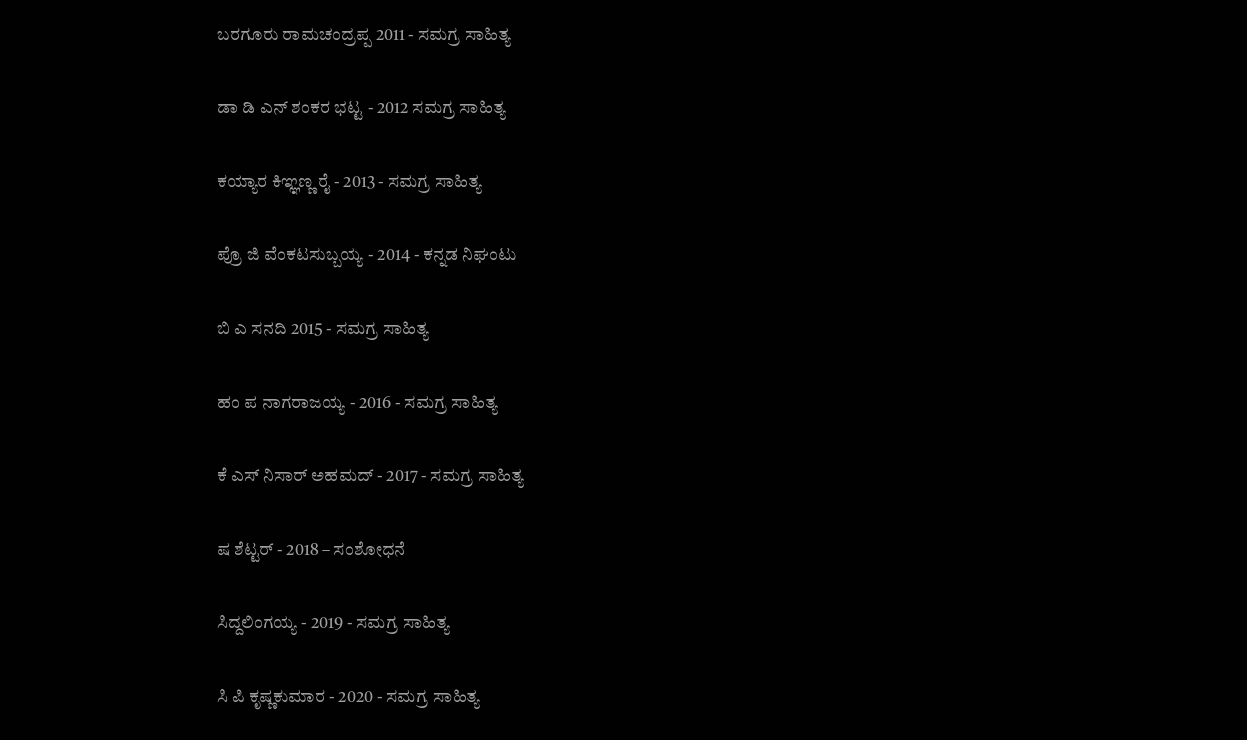ಬರಗೂರು ರಾಮಚಂದ್ರಪ್ಪ 2011 - ಸಮಗ್ರ ಸಾಹಿತ್ಯ

ಡಾ ಡಿ ಎನ್ ಶಂಕರ ಭಟ್ಟ - 2012 ಸಮಗ್ರ ಸಾಹಿತ್ಯ

ಕಯ್ಯಾರ ಕಿಞ್ಞಣ್ಣ ರೈ - 2013 - ಸಮಗ್ರ ಸಾಹಿತ್ಯ

ಪ್ರೊ ಜಿ ವೆಂಕಟಸುಬ್ಬಯ್ಯ - 2014 - ಕನ್ನಡ ನಿಘಂಟು

ಬಿ ಎ ಸನದಿ 2015 - ಸಮಗ್ರ ಸಾಹಿತ್ಯ

ಹಂ ಪ ನಾಗರಾಜಯ್ಯ - 2016 - ಸಮಗ್ರ ಸಾಹಿತ್ಯ

ಕೆ ಎಸ್ ನಿಸಾರ್ ಅಹಮದ್ - 2017 - ಸಮಗ್ರ ಸಾಹಿತ್ಯ

ಷ ಶೆಟ್ಟರ್‌ - 2018 – ಸಂಶೋಧನೆ

ಸಿದ್ದಲಿಂಗಯ್ಯ - 2019 - ಸಮಗ್ರ ಸಾಹಿತ್ಯ

ಸಿ ಪಿ ಕೃಷ್ಣಕುಮಾರ - 2020 - ಸಮಗ್ರ ಸಾಹಿತ್ಯ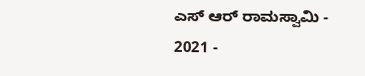ಎಸ್ ಆರ್ ರಾಮಸ್ವಾಮಿ - 2021 -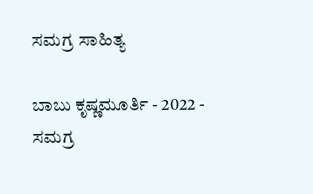ಸಮಗ್ರ ಸಾಹಿತ್ಯ

ಬಾಬು ಕೃಷ್ಣಮೂರ್ತಿ - 2022 - ಸಮಗ್ರ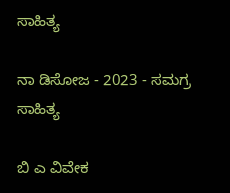ಸಾಹಿತ್ಯ

ನಾ ಡಿಸೋಜ - 2023 - ಸಮಗ್ರ ಸಾಹಿತ್ಯ

ಬಿ ಎ ವಿವೇಕ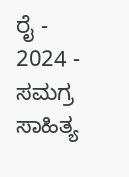ರೈ - 2024 - ಸಮಗ್ರ ಸಾಹಿತ್ಯ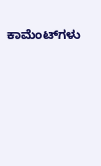ಕಾಮೆಂಟ್‌ಗಳು